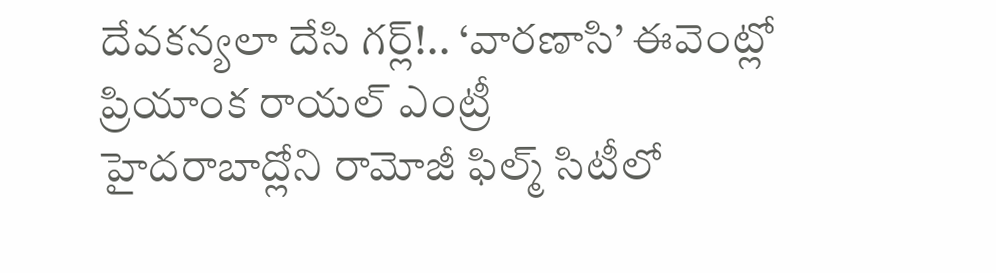దేవకన్యలా దేసి గర్ల్!.. ‘వారణాసి’ ఈవెంట్లో ప్రియాంక రాయల్ ఎంట్రీ
హైదరాబాద్లోని రామోజీ ఫిల్మ్ సిటీలో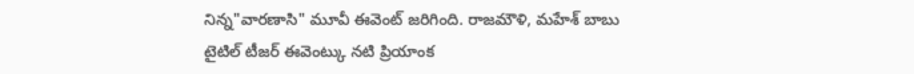నిన్న"వారణాసి" మూవీ ఈవెంట్ జరిగింది. రాజమౌళి, మహేశ్ బాబు టైటిల్ టీజర్ ఈవెంట్కు నటి ప్రియాంక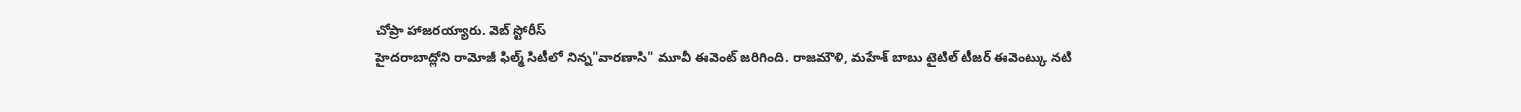చోప్రా హాజరయ్యారు. వెబ్ స్టోరీస్
హైదరాబాద్లోని రామోజీ ఫిల్మ్ సిటీలో నిన్న"వారణాసి" మూవీ ఈవెంట్ జరిగింది. రాజమౌళి, మహేశ్ బాబు టైటిల్ టీజర్ ఈవెంట్కు నటి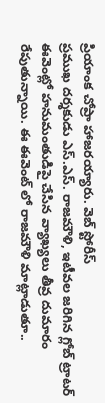ప్రియాంక చోప్రా హాజరయ్యారు. వెబ్ స్టోరీస్
ప్రముఖ దర్శకుడు ఎస్.ఎస్. రాజమౌళి, ఇటీవల జరిగిన గ్లోబ్ ట్రాటర్ ఈవెంట్లో హనుమంతుడిపై చేసిన వ్యాఖ్యలు తీవ్ర దుమారం రేపుతున్నాయి. ఈ ఈవెంట్ లో రాజమౌళి మాట్లాడుతూ..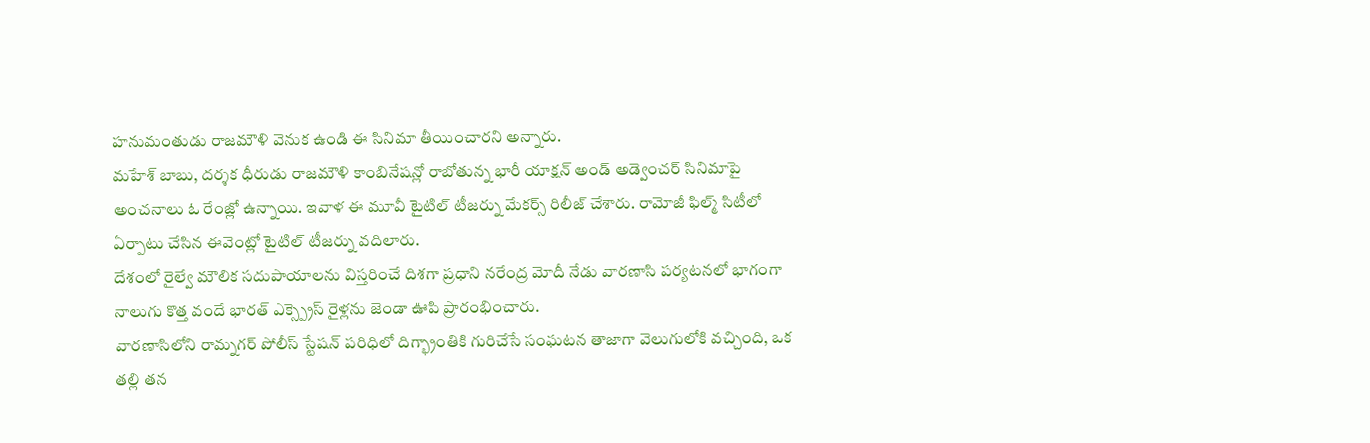హనుమంతుడు రాజమౌళి వెనుక ఉండి ఈ సినిమా తీయించారని అన్నారు.
మహేశ్ బాబు, దర్శక ధీరుడు రాజమౌళి కాంబినేషన్లో రాబోతున్న భారీ యాక్షన్ అండ్ అడ్వెంచర్ సినిమాపై అంచనాలు ఓ రేంజ్లో ఉన్నాయి. ఇవాళ ఈ మూవీ టైటిల్ టీజర్ను మేకర్స్ రిలీజ్ చేశారు. రామోజీ ఫిల్మ్ సిటీలో ఏర్పాటు చేసిన ఈవెంట్లో టైటిల్ టీజర్ను వదిలారు.
దేశంలో రైల్వే మౌలిక సదుపాయాలను విస్తరించే దిశగా ప్రధాని నరేంద్ర మోదీ నేడు వారణాసి పర్యటనలో భాగంగా నాలుగు కొత్త వందే భారత్ ఎక్స్ప్రెస్ రైళ్లను జెండా ఊపి ప్రారంభించారు.
వారణాసిలోని రామ్నగర్ పోలీస్ స్టేషన్ పరిధిలో దిగ్భ్రాంతికి గురిచేసే సంఘటన తాజాగా వెలుగులోకి వచ్చింది, ఒక తల్లి తన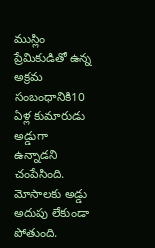ముస్లిం ప్రేమికుడితో ఉన్న అక్రమ సంబంధానికి10 ఏళ్ల కుమారుడు అడ్డుగా ఉన్నాడని చంపేసింది.
మోసాలకు అడ్డు అదుపు లేకుండా పోతుంది.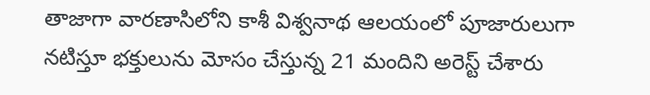తాజాగా వారణాసిలోని కాశీ విశ్వనాథ ఆలయంలో పూజారులుగా నటిస్తూ భక్తులును మోసం చేస్తున్న 21 మందిని అరెస్ట్ చేశారు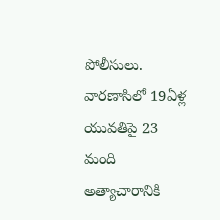పోలీసులు.
వారణాసిలో 19ఏళ్ల యువతిపై 23 మంది అత్యాచారానికి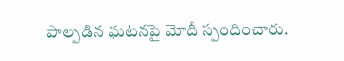పాల్పడిన ఘటనపై మోదీ స్పందించారు.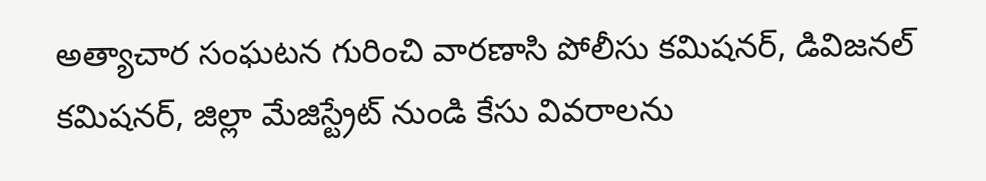అత్యాచార సంఘటన గురించి వారణాసి పోలీసు కమిషనర్, డివిజనల్ కమిషనర్, జిల్లా మేజిస్ట్రేట్ నుండి కేసు వివరాలను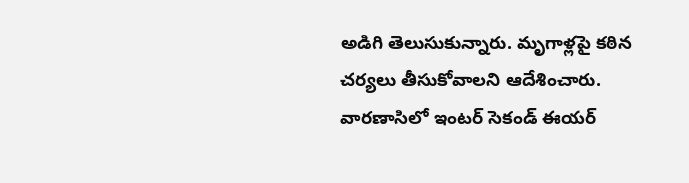అడిగి తెలుసుకున్నారు. మృగాళ్లపై కఠిన చర్యలు తీసుకోవాలని ఆదేశించారు.
వారణాసిలో ఇంటర్ సెకండ్ ఈయర్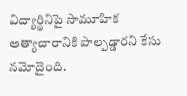విద్యార్థినిపై సామూహిక అత్యాచారానికి పాల్పడ్డారని కేసు నమోదైంది.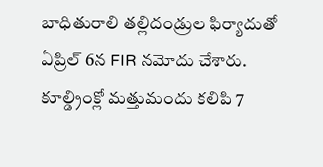బాధితురాలి తల్లిదండ్రుల ఫిర్యాదుతో ఏప్రిల్ 6న FIR నమోదు చేశారు. కూల్డ్రింక్లో మత్తుమందు కలిపి 7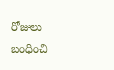రోజులు బంధించి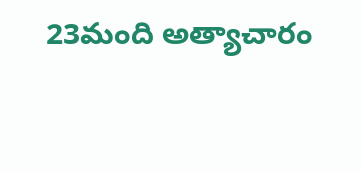23మంది అత్యాచారం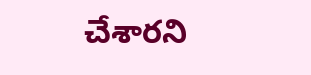చేశారని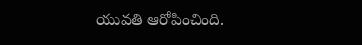యువతి ఆరోపించింది.